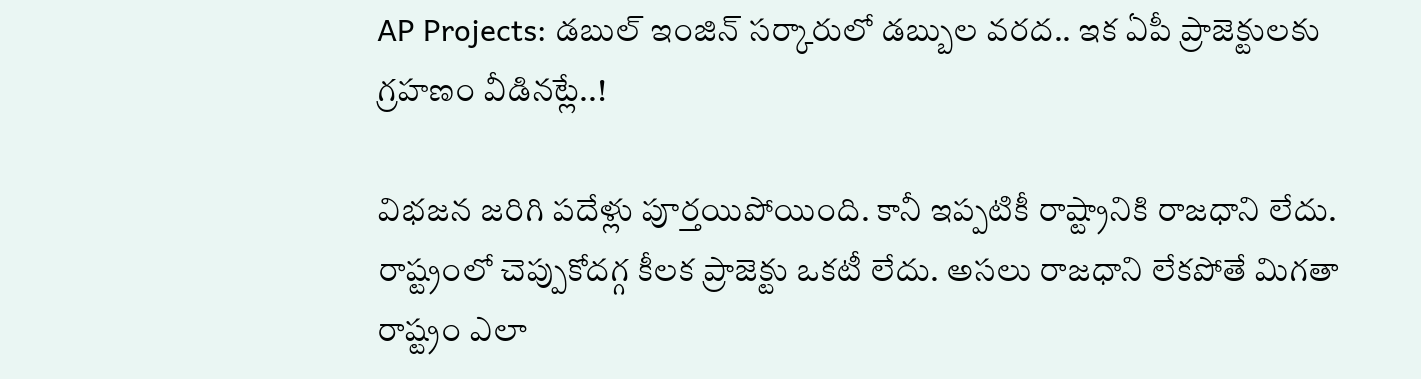AP Projects: డబుల్ ఇంజిన్ సర్కారులో డబ్బుల వరద.. ఇక ఏపీ ప్రాజెక్టులకు గ్రహణం వీడినట్లే..!

విభజన జరిగి పదేళ్లు పూర్తయిపోయింది. కానీ ఇప్పటికీ రాష్ట్రానికి రాజధాని లేదు. రాష్ట్రంలో చెప్పుకోదగ్గ కీలక ప్రాజెక్టు ఒకటీ లేదు. అసలు రాజధాని లేకపోతే మిగతా రాష్ట్రం ఎలా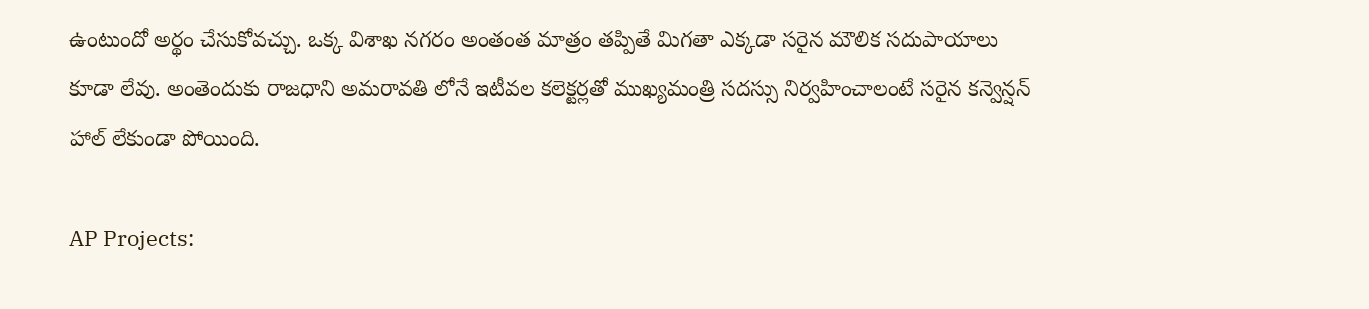ఉంటుందో అర్థం చేసుకోవచ్చు. ఒక్క విశాఖ నగరం అంతంత మాత్రం తప్పితే మిగతా ఎక్కడా సరైన మౌలిక సదుపాయాలు కూడా లేవు. అంతెందుకు రాజధాని అమరావతి లోనే ఇటీవల కలెక్టర్లతో ముఖ్యమంత్రి సదస్సు నిర్వహించాలంటే సరైన కన్వెన్షన్ హాల్ లేకుండా పోయింది.

AP Projects: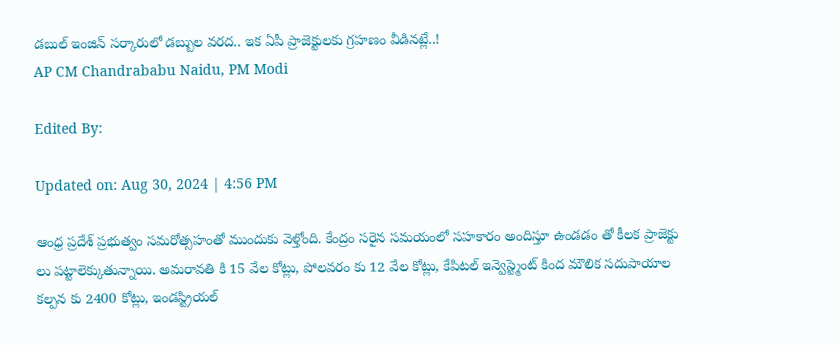డబుల్ ఇంజిన్ సర్కారులో డబ్బుల వరద.. ఇక ఏపీ ప్రాజెక్టులకు గ్రహణం వీడినట్లే..!
AP CM Chandrababu Naidu, PM Modi

Edited By:

Updated on: Aug 30, 2024 | 4:56 PM

ఆంధ్ర ప్రదేశ్ ప్రభుత్వం సమరోత్సహంతో ముందుకు వెళ్తోంది. కేంద్రం సరైన సమయంలో సహకారం అందిస్తూ ఉండడం తో కీలక ప్రాజెక్టు లు పట్టాలెక్కుతున్నాయి. అమరావతి కి 15 వేల కోట్లు, పోలవరం కు 12 వేల కోట్లు, కేపిటల్ ఇన్వెస్ట్మెంట్ కింద మౌలిక సదుపాయాల కల్పన కు 2400 కోట్లు, ఇండస్ట్రియల్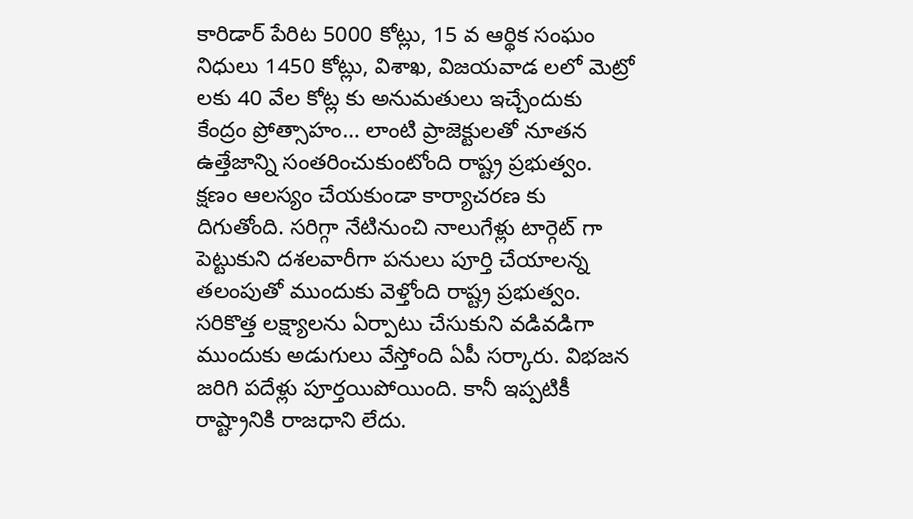కారిడార్ పేరిట 5000 కోట్లు, 15 వ ఆర్థిక సంఘం నిధులు 1450 కోట్లు, విశాఖ, విజయవాడ లలో మెట్రో లకు 40 వేల కోట్ల కు అనుమతులు ఇచ్చేందుకు కేంద్రం ప్రోత్సాహం… లాంటి ప్రాజెక్టులతో నూతన ఉత్తేజాన్ని సంతరించుకుంటోంది రాష్ట్ర ప్రభుత్వం. క్షణం ఆలస్యం చేయకుండా కార్యాచరణ కు దిగుతోంది. సరిగ్గా నేటినుంచి నాలుగేళ్లు టార్గెట్ గా పెట్టుకుని దశలవారీగా పనులు పూర్తి చేయాలన్న తలంపుతో ముందుకు వెళ్తోంది రాష్ట్ర ప్రభుత్వం. సరికొత్త లక్ష్యాలను ఏర్పాటు చేసుకుని వడివడిగా ముందుకు అడుగులు వేస్తోంది ఏపీ సర్కారు. విభజన జరిగి పదేళ్లు పూర్తయిపోయింది. కానీ ఇప్పటికీ రాష్ట్రానికి రాజధాని లేదు.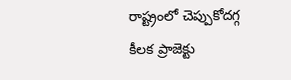రాష్ట్రంలో చెప్పుకోదగ్గ కీలక ప్రాజెక్టు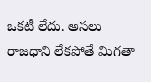ఒకటీ లేదు. అసలు రాజధాని లేకపోతే మిగతా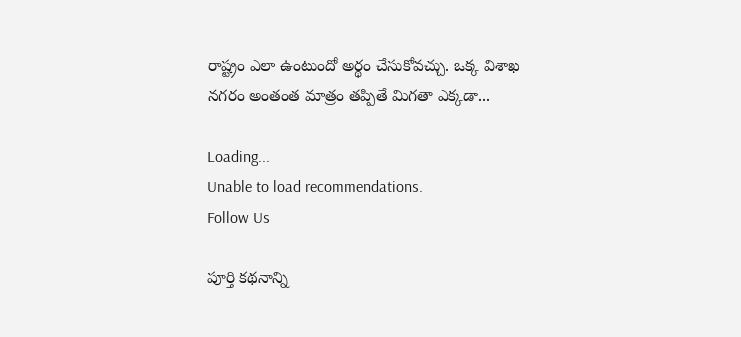రాష్ట్రం ఎలా ఉంటుందో అర్థం చేసుకోవచ్చు. ఒక్క విశాఖ నగరం అంతంత మాత్రం తప్పితే మిగతా ఎక్కడా...

Loading...
Unable to load recommendations.
Follow Us

పూర్తి కథనాన్ని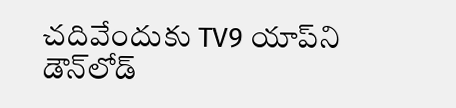చదివేందుకు TV9 యాప్‌ని డౌన్‌లోడ్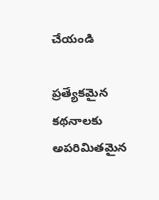చేయండి

ప్రత్యేకమైన కథనాలకు అపరిమితమైన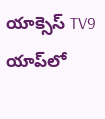యాక్సెస్ TV9 యాప్‌లో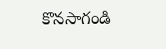కొనసాగండి